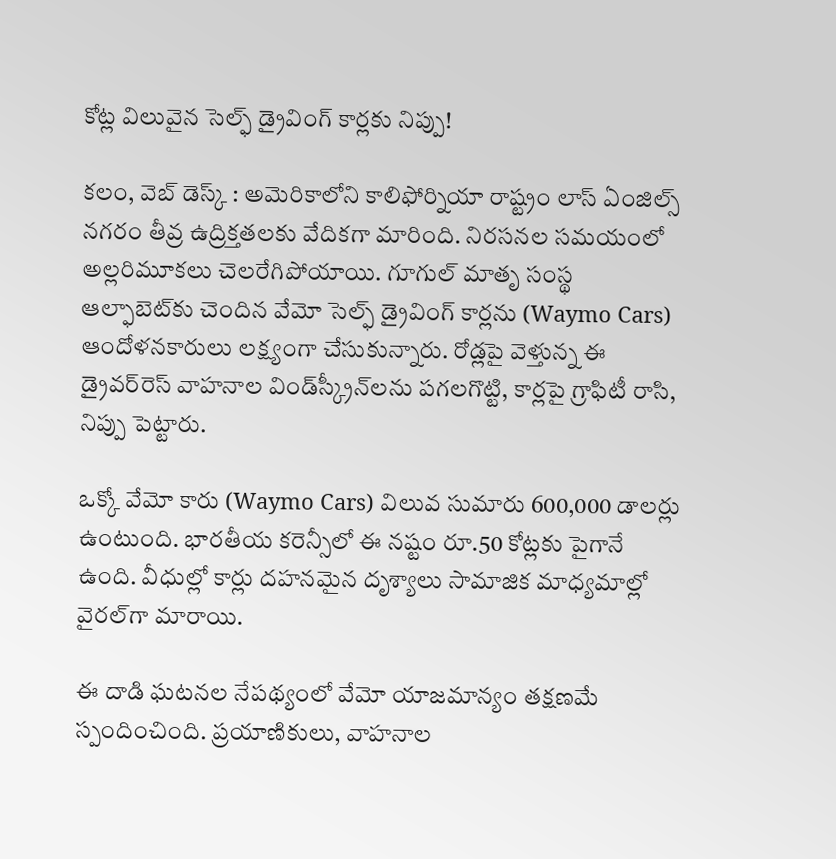కోట్ల విలువైన సెల్ఫ్ డ్రైవింగ్ కార్లకు నిప్పు!

కలం, వెబ్ డెస్క్ : అమెరికాలోని కాలిఫోర్నియా రాష్ట్రం లాస్ ఏంజిల్స్‌ నగరం తీవ్ర ఉద్రిక్తతలకు వేదికగా మారింది. నిరసనల సమయంలో అల్లరిమూకలు చెలరేగిపోయాయి. గూగుల్ మాతృ సంస్థ ఆల్ఫాబెట్‌కు చెందిన వేమో సెల్ఫ్ డ్రైవింగ్ కార్లను (Waymo Cars) ఆందోళనకారులు లక్ష్యంగా చేసుకున్నారు. రోడ్లపై వెళ్తున్న ఈ డ్రైవర్‌రెస్ వాహనాల విండ్‌స్క్రీన్‌లను పగలగొట్టి, కార్లపై గ్రాఫిటీ రాసి, నిప్పు పెట్టారు.

ఒక్కో వేమో కారు (Waymo Cars) విలువ సుమారు 600,000 డాలర్లు ఉంటుంది. భారతీయ కరెన్సీలో ఈ నష్టం రూ.50 కోట్లకు పైగానే ఉంది. వీధుల్లో కార్లు దహనమైన దృశ్యాలు సామాజిక మాధ్యమాల్లో వైరల్‌గా మారాయి.

ఈ దాడి ఘటనల నేపథ్యంలో వేమో యాజమాన్యం తక్షణమే స్పందించింది. ప్రయాణికులు, వాహనాల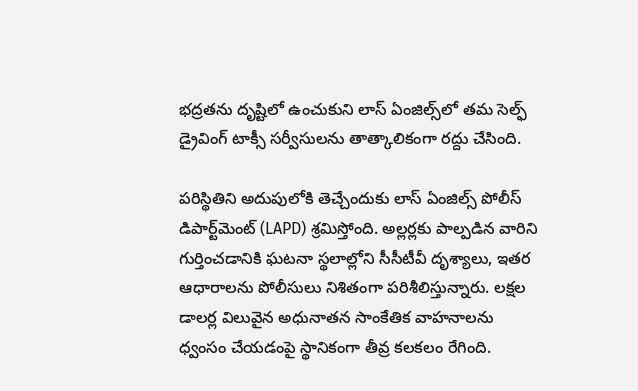భద్రతను దృష్టిలో ఉంచుకుని లాస్ ఏంజిల్స్‌లో తమ సెల్ఫ్ డ్రైవింగ్ టాక్సీ సర్వీసులను తాత్కాలికంగా రద్దు చేసింది.

పరిస్థితిని అదుపులోకి తెచ్చేందుకు లాస్ ఏంజిల్స్ పోలీస్ డిపార్ట్‌మెంట్ (LAPD) శ్రమిస్తోంది. అల్లర్లకు పాల్పడిన వారిని గుర్తించడానికి ఘటనా స్థలాల్లోని సీసీటీవీ దృశ్యాలు, ఇతర ఆధారాలను పోలీసులు నిశితంగా పరిశీలిస్తున్నారు. లక్షల డాలర్ల విలువైన అధునాతన సాంకేతిక వాహనాలను ధ్వంసం చేయడంపై స్థానికంగా తీవ్ర కలకలం రేగింది.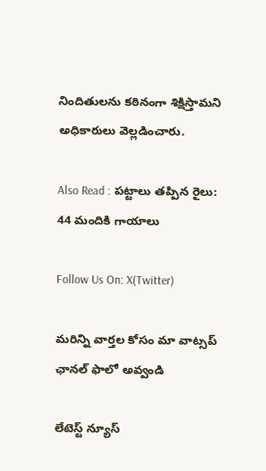నిందితులను కఠినంగా శిక్షిస్తామని అధికారులు వెల్లడించారు.

Also Read : పట్టాలు తప్పిన రైలు: 44 మందికి గాయాలు

Follow Us On: X(Twitter)

మ‌రిన్ని వార్త‌ల కోసం మా వాట్స‌ప్ ఛాన‌ల్ ఫాలో అవ్వండి

లేటెస్ట్ న్యూస్‌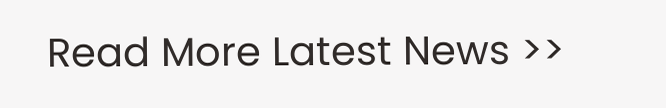Read More Latest News >>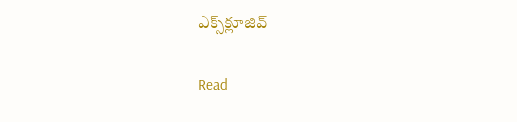ఎక్స్‌క్లూజివ్‌

Read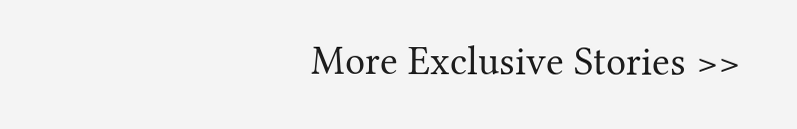More Exclusive Stories >>